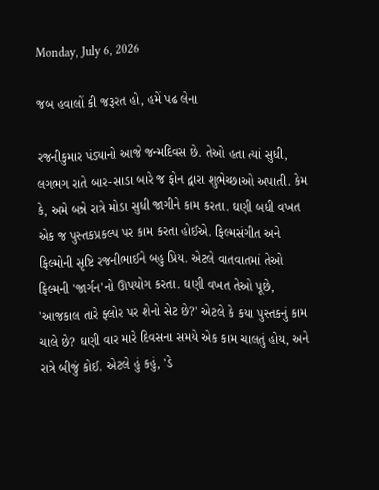Monday, July 6, 2026

જબ હવાલોં કી જરૂરત હો, હમેં પઢ લેના

રજનીકુમાર પંડ્યાનો આજે જન્મદિવસ છે. તેઓ હતા ત્યાં સુધી, લગભગ રાતે બાર-સાડા બારે જ ફોન દ્વારા શુભેચ્છાઓ અપાતી. કેમ કે, અમે બન્ને રાત્રે મોડા સુધી જાગીને કામ કરતા. ઘણી બધી વખત એક જ પુસ્તકપ્રકલ્પ પર કામ કરતા હોઈએ. ફિલ્મસંગીત અને ફિલ્મોની સૃષ્ટિ રજનીભાઈને બહુ પ્રિય. એટલે વાતવાતમાં તેઓ ફિલ્મની 'જાર્ગન'નો ઊપયોગ કરતા. ઘણી વખત તેઓ પૂછે, 'આજકાલ તારે ફ્લોર પર શેનો સેટ છે?' એટલે કે કયા પુસ્તકનું કામ ચાલે છે? ઘણી વાર મારે દિવસના સમયે એક કામ ચાલતું હોય, અને રાત્રે બીજું કોઈ. એટલે હું કહું, 'ડે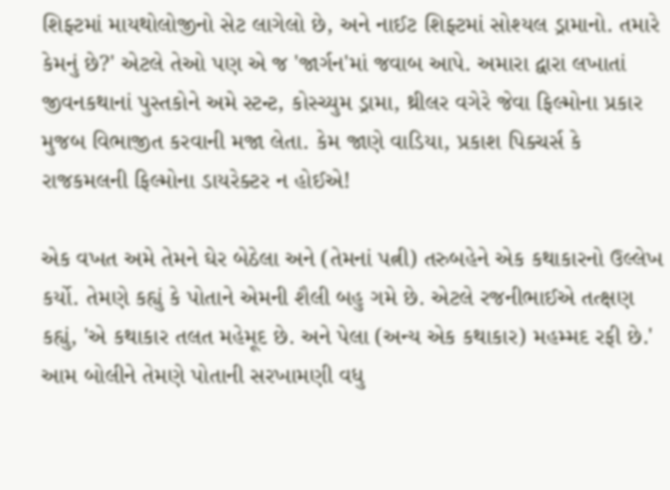શિફ્ટમાં માયથોલોજીનો સેટ લાગેલો છે, અને નાઈટ શિફ્ટમાં સોશ્યલ ડ્રામાનો. તમારે કેમનું છે?' એટલે તેઓ પણ એ જ 'જાર્ગન'માં જવાબ આપે. અમારા દ્વારા લખાતાં જીવનકથાનાં પુસ્તકોને અમે સ્ટન્ટ, કોસ્ચ્યુમ ડ્રામા, થ્રીલર વગેરે જેવા ફિલ્મોના પ્રકાર મુજબ વિભાજીત કરવાની મજા લેતા. કેમ જાણે વાડિયા, પ્રકાશ પિક્ચર્સ કે રાજકમલની ફિલ્મોના ડાયરેક્ટર ન હોઈએ!

એક વખત અમે તેમને ઘેર બેઠેલા અને (તેમનાં પત્ની) તરુબહેને એક કથાકારનો ઉલ્લેખ કર્યો. તેમણે કહ્યું કે પોતાને એમની શૈલી બહુ ગમે છે. એટલે રજનીભાઈએ તત્ક્ષણ કહ્યું, 'એ કથાકાર તલત મહેમૂદ છે. અને પેલા (અન્ય એક કથાકાર) મહમ્મદ રફી છે.' આમ બોલીને તેમણે પોતાની સરખામણી વધુ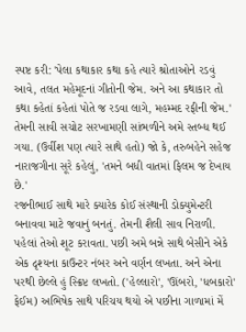સ્પષ્ટ કરી: 'પેલા કથાકાર કથા કહે ત્યારે શ્રોતાઓને રડવું આવે, તલત મહેમૂદનાં ગીતોની જેમ. અને આ કથાકાર તો કથા કહેતાં કહેતાં પોતે જ રડવા લાગે, મહમ્મદ રફીની જેમ.' તેમની સાવી સચોટ સરખામણી સાંભળીને અમે સ્તબ્ધ થઈ ગયા. (ઉર્વીશ પણ ત્યારે સાથે હતો) જો કે, તરુબહેને સહેજ નારાજગીના સૂરે કહેલું, 'તમને બધી વાતમાં ફિલમ જ દેખાય છે.'
રજનીભાઈ સાથે મારે ક્યારેક કોઈ સંસ્થાની ડોક્યુમેન્ટરી બનાવવા માટે જવાનું બનતું. તેમની શૈલી સાવ નિરાળી. પહેલાં તેઓ શૂટ કરાવતા. પછી અમે બન્ને સાથે બેસીને એકે એક દૃશ્યના કાઉન્ટર નંબર અને વર્ણન લખતા. અને એના પરથી છેલ્લે હું સ્ક્રિપ્ટ લખતો. ('હેલ્લારો', 'ઊંબરો, 'ધબકારો' ફેઈમ) અભિષેક સાથે પરિચય થયો એ પછીના ગાળામાં મેં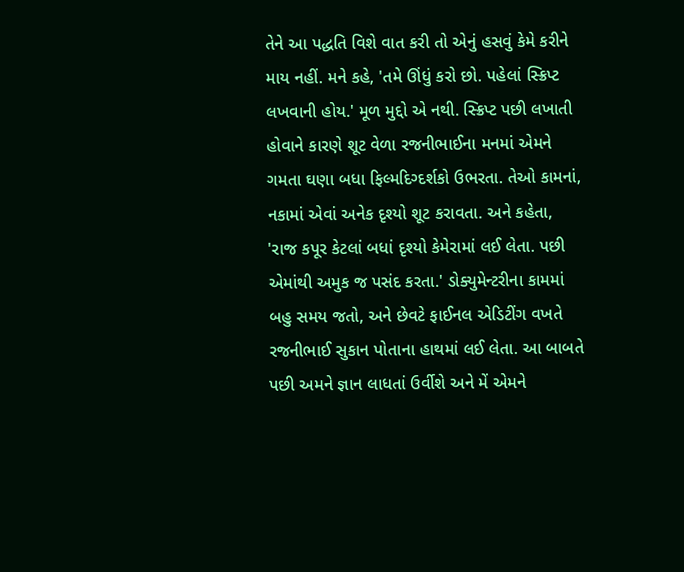તેને આ પદ્ધતિ વિશે વાત કરી તો એનું હસવું કેમે કરીને માય નહીં. મને કહે, 'તમે ઊંધું કરો છો. પહેલાં સ્ક્રિપ્ટ લખવાની હોય.' મૂળ મુદ્દો એ નથી. સ્ક્રિપ્ટ પછી લખાતી હોવાને કારણે શૂટ વેળા રજનીભાઈના મનમાં એમને ગમતા ઘણા બધા ફિલ્મદિગ્દર્શકો ઉભરતા. તેઓ કામનાં, નકામાં એવાં અનેક દૃશ્યો શૂટ કરાવતા. અને કહેતા, 'રાજ કપૂર કેટલાં બધાં દૃશ્યો કેમેરામાં લઈ લેતા. પછી એમાંથી અમુક જ પસંદ કરતા.' ડોક્યુમેન્ટરીના કામમાં બહુ સમય જતો, અને છેવટે ફાઈનલ એડિટીંગ વખતે રજનીભાઈ સુકાન પોતાના હાથમાં લઈ લેતા. આ બાબતે પછી અમને જ્ઞાન લાધતાં ઉર્વીશે અને મેં એમને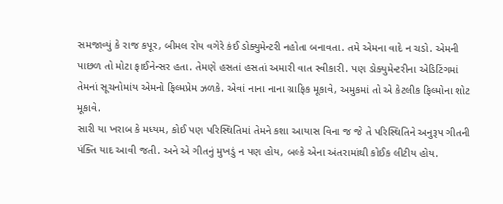સમજાવ્યું કે રાજ કપૂર, બીમલ રોય વગેરે કંઈ ડોક્યુમેન્ટરી નહોતા બનાવતા. તમે એમના વાદે ન ચડો. એમની પાછળ તો મોટા ફાઈનેન્સર હતા. તેમણે હસતાં હસતાં અમારી વાત સ્વીકારી. પણ ડોક્યુમેન્ટરીના એડિટિંગમાં તેમનાં સૂચનોમાંય એમનો ફિલ્મપ્રેમ ઝળકે. એવાં નાના નાના ગ્રાફિક મૂકાવે, અમુકમાં તો એ કેટલીક ફિલ્મોના શોટ મૂકાવે.
સારી યા ખરાબ કે મધ્યમ, કોઈ પણ પરિસ્થિતિમાં તેમને કશા આયાસ વિના જ જે તે પરિસ્થિતિને અનુરૂપ ગીતની પંક્તિ યાદ આવી જતી. અને એ ગીતનું મુખડું ન પણ હોય, બલ્કે એના અંતરામાંથી કોઈક લીટીય હોય.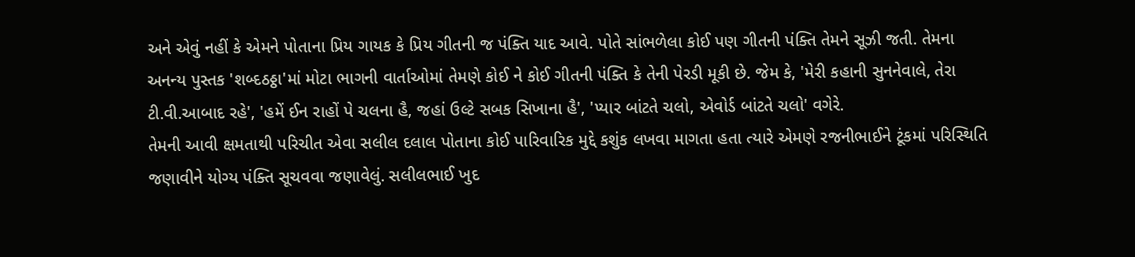અને એવું નહીં કે એમને પોતાના પ્રિય ગાયક કે પ્રિય ગીતની જ પંક્તિ યાદ આવે. પોતે સાંભળેલા કોઈ પણ ગીતની પંક્તિ તેમને સૂઝી જતી. તેમના અનન્ય પુસ્તક 'શબ્દઠઠ્ઠા'માં મોટા ભાગની વાર્તાઓમાં તેમણે કોઈ ને કોઈ ગીતની પંક્તિ કે તેની પેરડી મૂકી છે. જેમ કે, 'મેરી કહાની સુનનેવાલે, તેરા ટી.વી.આબાદ રહે', 'હમેં ઈન રાહોં પે ચલના હૈ, જહાં ઉલ્ટે સબક સિખાના હૈ', 'પ્યાર બાંટતે ચલો, એવોર્ડ બાંટતે ચલો' વગેરે.
તેમની આવી ક્ષમતાથી પરિચીત એવા સલીલ દલાલ પોતાના કોઈ પારિવારિક મુદ્દે કશુંક લખવા માગતા હતા ત્યારે એમણે રજનીભાઈને ટૂંકમાં પરિસ્થિતિ જણાવીને યોગ્ય પંક્તિ સૂચવવા જણાવેલું. સલીલભાઈ ખુદ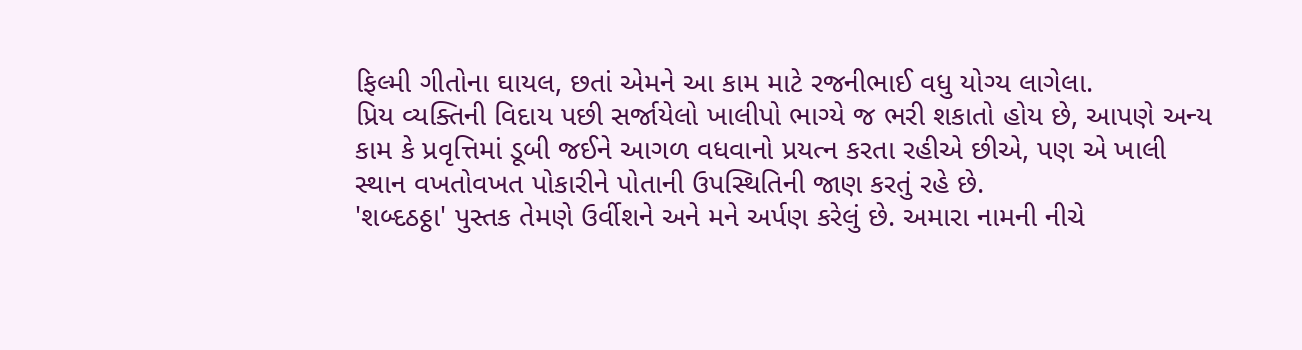ફિલ્મી ગીતોના ઘાયલ, છતાં એમને આ કામ માટે રજનીભાઈ વધુ યોગ્ય લાગેલા.
પ્રિય વ્યક્તિની વિદાય પછી સર્જાયેલો ખાલીપો ભાગ્યે જ ભરી શકાતો હોય છે, આપણે અન્ય કામ કે પ્રવૃત્તિમાં ડૂબી જઈને આગળ વધવાનો પ્રયત્ન કરતા રહીએ છીએ, પણ એ ખાલી સ્થાન વખતોવખત પોકારીને પોતાની ઉપસ્થિતિની જાણ કરતું રહે છે.
'શબ્દઠઠ્ઠા' પુસ્તક તેમણે ઉર્વીશને અને મને અર્પણ કરેલું છે. અમારા નામની નીચે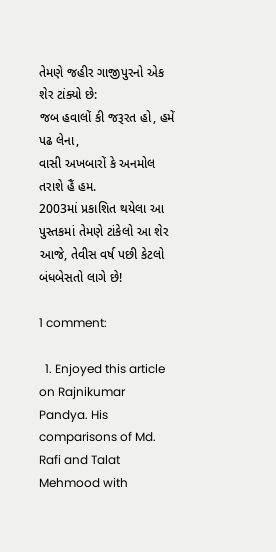તેમણે જહીર ગાજીપુરનો એક શેર ટાંક્યો છે:
જબ હવાલોં કી જરૂરત હો, હમેં પઢ લેના,
વાસી અખબારોં કે અનમોલ તરાશે હૈં હમ.
2003માં પ્રકાશિત થયેલા આ પુસ્તકમાં તેમણે ટાંકેલો આ શેર આજે, તેવીસ વર્ષ પછી કેટલો બંધબેસતો લાગે છે!

1 comment:

  1. Enjoyed this article on Rajnikumar Pandya. His comparisons of Md. Rafi and Talat Mehmood with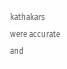kathakars were accurate and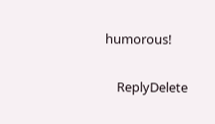humorous!

    ReplyDelete